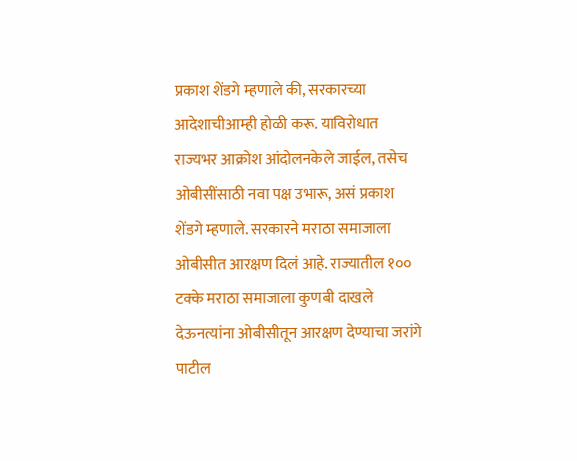प्रकाश शेंडगे म्हणाले की, सरकारच्या आदेशाचीआम्ही होळी करू. याविरोधात राज्यभर आक्रोश आंदोलनकेले जाईल, तसेच ओबीसींसाठी नवा पक्ष उभारू, असं प्रकाश शेंडगे म्हणाले. सरकारने मराठा समाजाला ओबीसीत आरक्षण दिलं आहे. राज्यातील १०० टक्के मराठा समाजाला कुणबी दाखले देऊनत्यांना ओबीसीतून आरक्षण देण्याचा जरांगे पाटील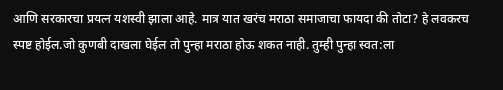आणि सरकारचा प्रयत्न यशस्वी झाला आहे. मात्र यात खरंच मराठा समाजाचा फायदा की तोटा? हे लवकरच स्पष्ट होईल.जो कुणबी दाखला घेईल तो पुन्हा मराठा होऊ शकत नाही. तुम्ही पुन्हा स्वत:ला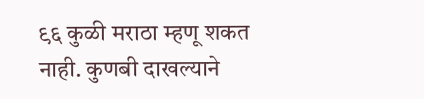९६ कुळी मराठा म्हणू शकत नाही. कुणबी दाखल्याने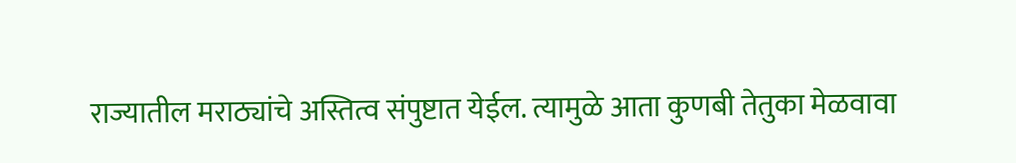राज्यातील मराठ्यांचे अस्तित्व संपुष्टात येईल. त्यामुळे आता कुणबी तेतुका मेळवावा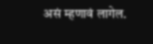असं म्हणावं लागेल.